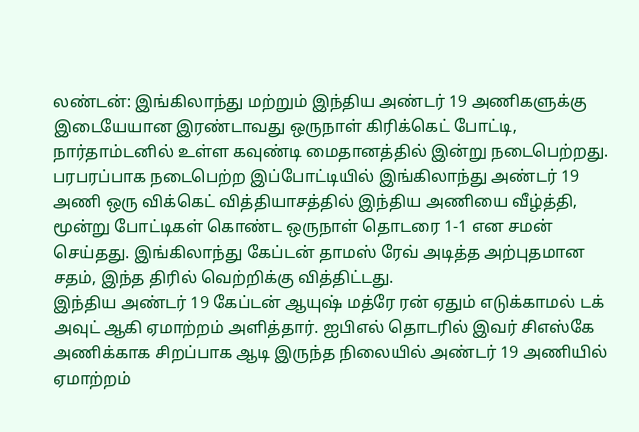லண்டன்: இங்கிலாந்து மற்றும் இந்திய அண்டர் 19 அணிகளுக்கு இடையேயான இரண்டாவது ஒருநாள் கிரிக்கெட் போட்டி, நார்தாம்டனில் உள்ள கவுண்டி மைதானத்தில் இன்று நடைபெற்றது. பரபரப்பாக நடைபெற்ற இப்போட்டியில் இங்கிலாந்து அண்டர் 19 அணி ஒரு விக்கெட் வித்தியாசத்தில் இந்திய அணியை வீழ்த்தி, மூன்று போட்டிகள் கொண்ட ஒருநாள் தொடரை 1-1 என சமன் செய்தது. இங்கிலாந்து கேப்டன் தாமஸ் ரேவ் அடித்த அற்புதமான சதம், இந்த திரில் வெற்றிக்கு வித்திட்டது.
இந்திய அண்டர் 19 கேப்டன் ஆயுஷ் மத்ரே ரன் ஏதும் எடுக்காமல் டக் அவுட் ஆகி ஏமாற்றம் அளித்தார். ஐபிஎல் தொடரில் இவர் சிஎஸ்கே அணிக்காக சிறப்பாக ஆடி இருந்த நிலையில் அண்டர் 19 அணியில் ஏமாற்றம்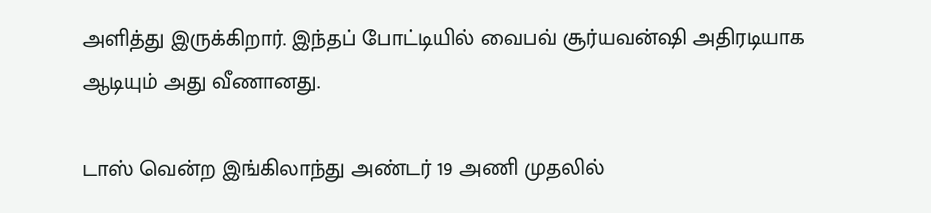அளித்து இருக்கிறார். இந்தப் போட்டியில் வைபவ் சூர்யவன்ஷி அதிரடியாக ஆடியும் அது வீணானது.

டாஸ் வென்ற இங்கிலாந்து அண்டர் 19 அணி முதலில்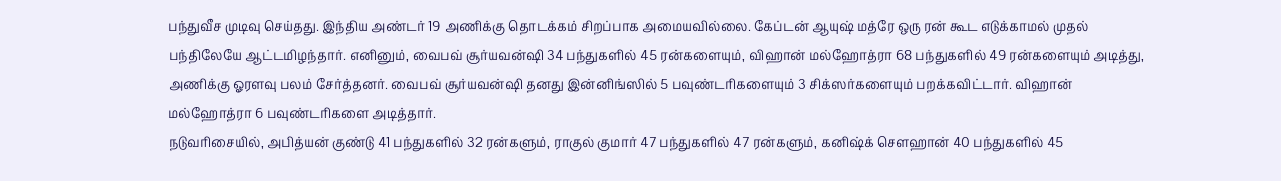பந்துவீச முடிவு செய்தது. இந்திய அண்டர் 19 அணிக்கு தொடக்கம் சிறப்பாக அமையவில்லை. கேப்டன் ஆயுஷ் மத்ரே ஒரு ரன் கூட எடுக்காமல் முதல் பந்திலேயே ஆட்டமிழந்தார். எனினும், வைபவ் சூர்யவன்ஷி 34 பந்துகளில் 45 ரன்களையும், விஹான் மல்ஹோத்ரா 68 பந்துகளில் 49 ரன்களையும் அடித்து, அணிக்கு ஓரளவு பலம் சேர்த்தனர். வைபவ் சூர்யவன்ஷி தனது இன்னிங்ஸில் 5 பவுண்டரிகளையும் 3 சிக்ஸர்களையும் பறக்கவிட்டார். விஹான் மல்ஹோத்ரா 6 பவுண்டரிகளை அடித்தார்.
நடுவரிசையில், அபித்யன் குண்டு 41 பந்துகளில் 32 ரன்களும், ராகுல் குமார் 47 பந்துகளில் 47 ரன்களும், கனிஷ்க் சௌஹான் 40 பந்துகளில் 45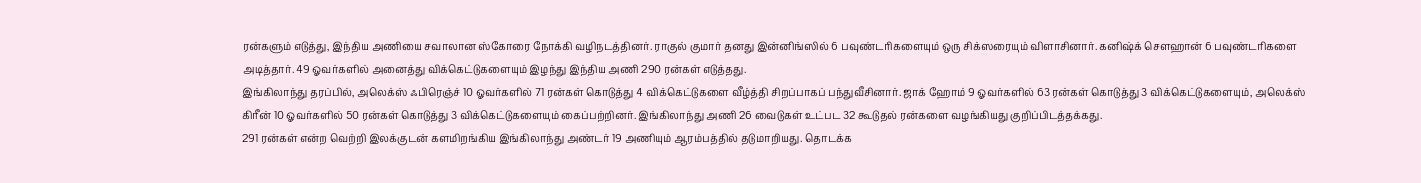ரன்களும் எடுத்து, இந்திய அணியை சவாலான ஸ்கோரை நோக்கி வழிநடத்தினர். ராகுல் குமார் தனது இன்னிங்ஸில் 6 பவுண்டரிகளையும் ஒரு சிக்ஸரையும் விளாசினார். கனிஷ்க் சௌஹான் 6 பவுண்டரிகளை அடித்தார். 49 ஓவர்களில் அனைத்து விக்கெட்டுகளையும் இழந்து இந்திய அணி 290 ரன்கள் எடுத்தது.
இங்கிலாந்து தரப்பில், அலெக்ஸ் ஃபிரெஞ்ச் 10 ஓவர்களில் 71 ரன்கள் கொடுத்து 4 விக்கெட்டுகளை வீழ்த்தி சிறப்பாகப் பந்துவீசினார். ஜாக் ஹோம் 9 ஓவர்களில் 63 ரன்கள் கொடுத்து 3 விக்கெட்டுகளையும், அலெக்ஸ் கிரீன் 10 ஓவர்களில் 50 ரன்கள் கொடுத்து 3 விக்கெட்டுகளையும் கைப்பற்றினர். இங்கிலாந்து அணி 26 வைடுகள் உட்பட 32 கூடுதல் ரன்களை வழங்கியது குறிப்பிடத்தக்கது.
291 ரன்கள் என்ற வெற்றி இலக்குடன் களமிறங்கிய இங்கிலாந்து அண்டர் 19 அணியும் ஆரம்பத்தில் தடுமாறியது. தொடக்க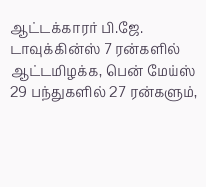ஆட்டக்காரர் பி.ஜே. டாவுக்கின்ஸ் 7 ரன்களில் ஆட்டமிழக்க, பென் மேய்ஸ் 29 பந்துகளில் 27 ரன்களும்,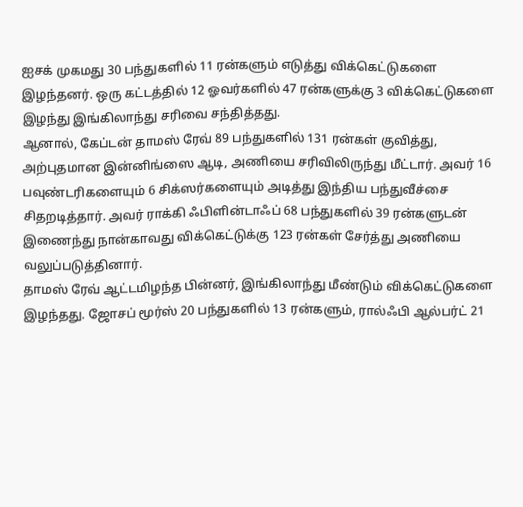ஐசக் முகமது 30 பந்துகளில் 11 ரன்களும் எடுத்து விக்கெட்டுகளை இழந்தனர். ஒரு கட்டத்தில் 12 ஓவர்களில் 47 ரன்களுக்கு 3 விக்கெட்டுகளை இழந்து இங்கிலாந்து சரிவை சந்தித்தது.
ஆனால், கேப்டன் தாமஸ் ரேவ் 89 பந்துகளில் 131 ரன்கள் குவித்து, அற்புதமான இன்னிங்ஸை ஆடி, அணியை சரிவிலிருந்து மீட்டார். அவர் 16 பவுண்டரிகளையும் 6 சிக்ஸர்களையும் அடித்து இந்திய பந்துவீச்சை சிதறடித்தார். அவர் ராக்கி ஃபிளின்டாஃப் 68 பந்துகளில் 39 ரன்களுடன் இணைந்து நான்காவது விக்கெட்டுக்கு 123 ரன்கள் சேர்த்து அணியை வலுப்படுத்தினார்.
தாமஸ் ரேவ் ஆட்டமிழந்த பின்னர், இங்கிலாந்து மீண்டும் விக்கெட்டுகளை இழந்தது. ஜோசப் மூர்ஸ் 20 பந்துகளில் 13 ரன்களும், ரால்ஃபி ஆல்பர்ட் 21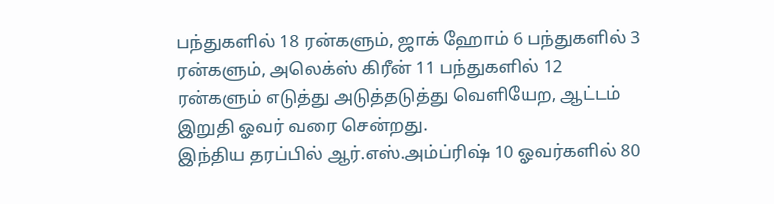பந்துகளில் 18 ரன்களும், ஜாக் ஹோம் 6 பந்துகளில் 3 ரன்களும், அலெக்ஸ் கிரீன் 11 பந்துகளில் 12 ரன்களும் எடுத்து அடுத்தடுத்து வெளியேற, ஆட்டம் இறுதி ஓவர் வரை சென்றது.
இந்திய தரப்பில் ஆர்.எஸ்.அம்ப்ரிஷ் 10 ஓவர்களில் 80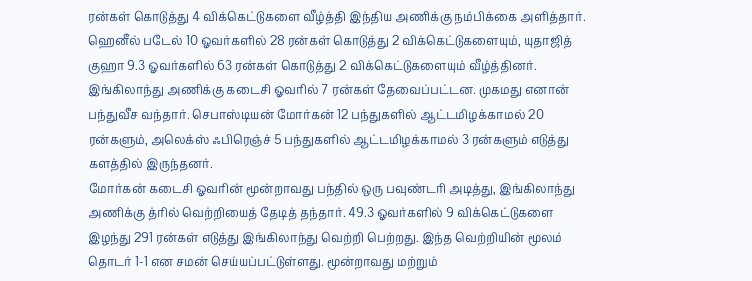ரன்கள் கொடுத்து 4 விக்கெட்டுகளை வீழ்த்தி இந்திய அணிக்கு நம்பிக்கை அளித்தார். ஹெனீல் படேல் 10 ஓவர்களில் 28 ரன்கள் கொடுத்து 2 விக்கெட்டுகளையும், யுதாஜித் குஹா 9.3 ஓவர்களில் 63 ரன்கள் கொடுத்து 2 விக்கெட்டுகளையும் வீழ்த்தினர்.
இங்கிலாந்து அணிக்கு கடைசி ஓவரில் 7 ரன்கள் தேவைப்பட்டன. முகமது எனான் பந்துவீச வந்தார். செபாஸ்டியன் மோர்கன் 12 பந்துகளில் ஆட்டமிழக்காமல் 20 ரன்களும், அலெக்ஸ் ஃபிரெஞ்ச் 5 பந்துகளில் ஆட்டமிழக்காமல் 3 ரன்களும் எடுத்து களத்தில் இருந்தனர்.
மோர்கன் கடைசி ஓவரின் மூன்றாவது பந்தில் ஒரு பவுண்டரி அடித்து, இங்கிலாந்து அணிக்கு த்ரில் வெற்றியைத் தேடித் தந்தார். 49.3 ஓவர்களில் 9 விக்கெட்டுகளை இழந்து 291 ரன்கள் எடுத்து இங்கிலாந்து வெற்றி பெற்றது. இந்த வெற்றியின் மூலம் தொடர் 1-1 என சமன் செய்யப்பட்டுள்ளது. மூன்றாவது மற்றும்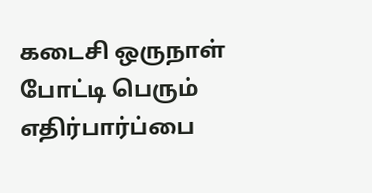கடைசி ஒருநாள் போட்டி பெரும் எதிர்பார்ப்பை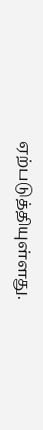ஏற்படுத்தியுள்ளது.